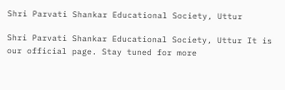Shri Parvati Shankar Educational Society, Uttur

Shri Parvati Shankar Educational Society, Uttur It is our official page. Stay tuned for more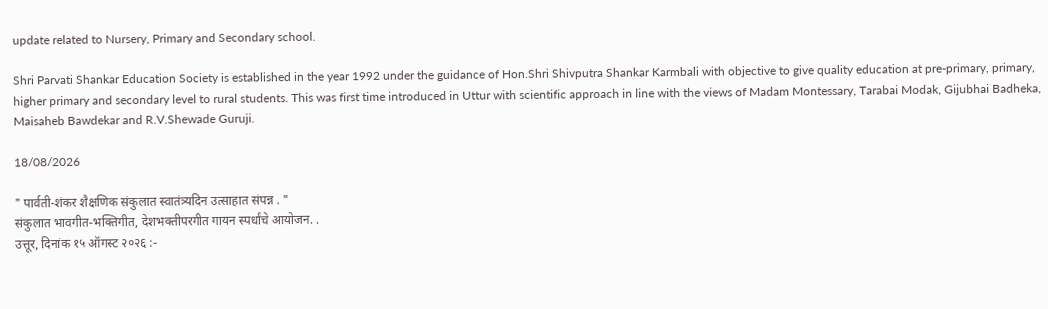update related to Nursery, Primary and Secondary school.

Shri Parvati Shankar Education Society is established in the year 1992 under the guidance of Hon.Shri Shivputra Shankar Karmbali with objective to give quality education at pre-primary, primary, higher primary and secondary level to rural students. This was first time introduced in Uttur with scientific approach in line with the views of Madam Montessary, Tarabai Modak, Gijubhai Badheka, Maisaheb Bawdekar and R.V.Shewade Guruji.

18/08/2026

" पार्वती-शंकर शैक्षणिक संकुलात स्वातंत्र्यदिन उत्साहात संपन्न ‌. "
संकुलात भावगीत-भक्तिगीत, देशभक्तीपरगीत गायन स्पर्धांचे आयोजन. .
उत्तूर, दिनांक १५ ऑगस्ट २०२६ :-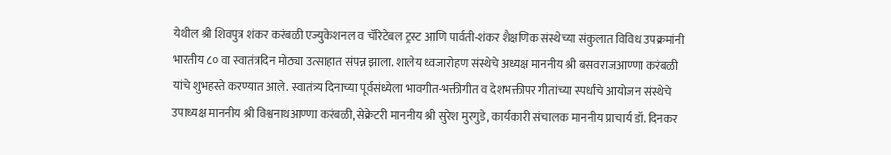येथील श्री शिवपुत्र शंकर करंबळी एज्युकेशनल व चॅरिटेबल ट्रस्ट आणि पार्वती-शंकर शैक्षणिक संस्थेच्या संकुलात विविध उपक्रमांनी भारतीय ८० वा स्वातंत्रदिन मोठ्या उत्साहात संपन्न झाला. शालेय ध्वजारोहण संस्थेचे अध्यक्ष माननीय श्री बसवराजआण्णा करंबळी यांचे शुभहस्ते करण्यात आले. स्वातंत्र्य दिनाच्या पूर्वसंध्येला भावगीत-भक्तीगीत व देशभक्तीपर गीतांच्या स्पर्धांचे आयोजन संस्थेचे उपाध्यक्ष माननीय श्री विश्वनाथआण्णा करंबळी, सेक्रेटरी माननीय श्री सुरेश मुरगुडे, कार्यकारी संचालक माननीय प्राचार्य डॉ. दिनकर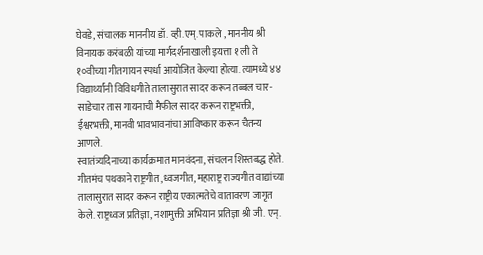घेवडे, संचालक माननीय डॉ. व्ही.एम्. पाकले , माननीय श्री विनायक करंबळी यांच्या मार्गदर्शनाखाली इयत्ता १ ली ते १०वीच्या गीतगायन स्पर्धा आयोजित केल्या होत्या. त्यामध्ये ४४ विद्यार्थ्यांनी विविधगीते तालासुरात सादर करून तब्बल चार-साडेचार तास गायनाची मैफील सादर करून राष्ट्रभक्ती, ईश्वरभक्ती, मानवी भावभावनांचा आविष्कार करून चैतन्य आणले.
स्वातंत्र्यदिनाच्या कार्यक्रमात मानवंदना, संचलन शिस्तबद्ध होते. गीतमंच पथकाने राष्ट्रगीत ,ध्वजगीत, महाराष्ट्र राज्यगीत वाद्यांच्या तालासुरात सादर करून राष्ट्रीय एकात्मतेचे वातावरण जागृत केले. राष्ट्रध्वज प्रतिज्ञा, नशामुक्ती अभियान प्रतिज्ञा श्री जी. एन्.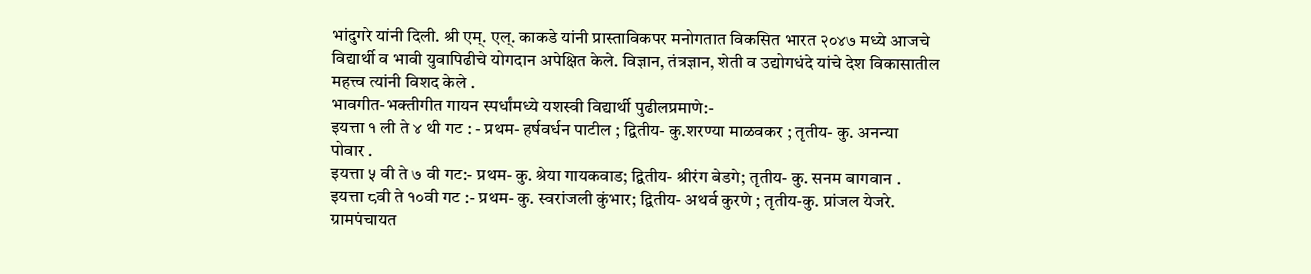भांदुगरे यांनी दिली‌. श्री एम्. एल्. काकडे यांनी प्रास्ताविकपर मनोगतात विकसित भारत २०४७ मध्ये आजचे विद्यार्थी व भावी युवापिढीचे योगदान अपेक्षित केले. विज्ञान, तंत्रज्ञान, शेती व उद्योगधंदे यांचे देश विकासातील महत्त्व त्यांनी विशद केले ‌.
भावगीत-भक्तीगीत गायन स्पर्धांमध्ये यशस्वी विद्यार्थी पुढीलप्रमाणे:-
इयत्ता १ ली ते ४ थी गट : - प्रथम- हर्षवर्धन पाटील ; द्वितीय- कु.शरण्या माळवकर ; तृतीय- कु. अनन्या पोवार ‌‌.
इयत्ता ५ वी ते ७ वी गट:- प्रथम- कु. श्रेया गायकवाड; द्वितीय- श्रीरंग बेडगे; तृतीय- कु. सनम बागवान .
इयत्ता ८वी ते १०वी गट :- प्रथम- कु. स्वरांजली कुंभार; द्वितीय- अथर्व कुरणे ; तृतीय-कु. प्रांजल येजरे.
ग्रामपंचायत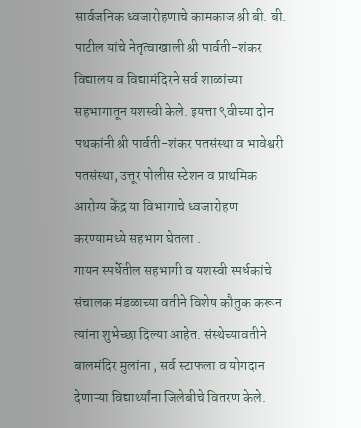सार्वजनिक ध्वजारोहणाचे कामकाज श्री बी. बी. पाटील यांचे नेतृत्वाखाली श्री पार्वती-शंकर विद्यालय व विद्यामंदिरने सर्व शाळांच्या सहभागातून यशस्वी केले. इयत्ता ९वीच्या दोन पथकांनी श्री पार्वती-शंकर पतसंस्था व भावेश्वरी पतसंस्था, उत्तूर पोलीस स्टेशन व प्राथमिक आरोग्य केंद्र या विभागाचे ध्वजारोहण करण्यामध्ये सहभाग घेतला .
गायन स्पर्धेतील सहभागी व यशस्वी स्पर्धकांचे संचालक मंडळाच्या वतीने विशेष कौतुक करून त्यांना शुभेच्छा दिल्या आहेत. संस्थेच्यावतीने बालमंदिर मुलांना , सर्व स्टाफला व योगदान देणाऱ्या विद्यार्थ्यांना जिलेबीचे वितरण केले.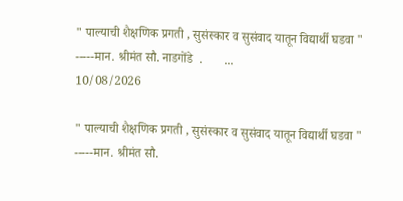" पाल्याची शैक्षणिक प्रगती , सुसंस्कार व सुसंवाद यातून विद्यार्थी घडवा "        -----मान. श्रीमंत सौ. नाडगोंडे  .       ...
10/08/2026

" पाल्याची शैक्षणिक प्रगती , सुसंस्कार व सुसंवाद यातून विद्यार्थी घडवा "
-----मान. श्रीमंत सौ.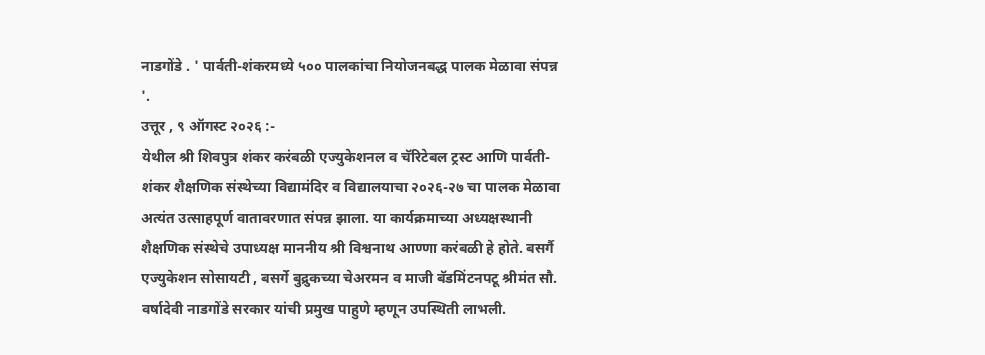नाडगोंडे . ' पार्वती-शंकरमध्ये ५०० पालकांचा नियोजनबद्ध पालक मेळावा संपन्न '.
उत्तूर , ९ ऑगस्ट २०२६ :-
येथील श्री शिवपुत्र शंकर करंबळी एज्युकेशनल व चॅरिटेबल ट्रस्ट आणि पार्वती-शंकर शैक्षणिक संस्थेच्या विद्यामंदिर व विद्यालयाचा २०२६-२७ चा पालक मेळावा अत्यंत उत्साहपूर्ण वातावरणात संपन्न झाला. या कार्यक्रमाच्या अध्यक्षस्थानी शैक्षणिक संस्थेचे उपाध्यक्ष माननीय श्री विश्वनाथ आण्णा करंबळी हे होते. बसर्गै एज्युकेशन सोसायटी , बसर्गे बुद्रुकच्या चेअरमन व माजी बॅडमिंटनपटू श्रीमंत सौ. वर्षादेवी नाडगोंडे सरकार यांची प्रमुख पाहुणे म्हणून उपस्थिती लाभली.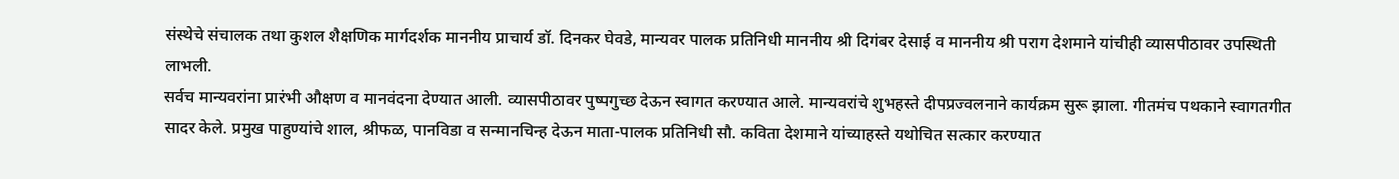संस्थेचे संचालक तथा कुशल शैक्षणिक मार्गदर्शक माननीय प्राचार्य डॉ. दिनकर घेवडे, मान्यवर पालक प्रतिनिधी माननीय श्री दिगंबर देसाई व माननीय श्री पराग देशमाने यांचीही व्यासपीठावर उपस्थिती लाभली.
सर्वच मान्यवरांना प्रारंभी औक्षण व मानवंदना देण्यात आली. व्यासपीठावर पुष्पगुच्छ देऊन स्वागत करण्यात आले. मान्यवरांचे शुभहस्ते दीपप्रज्वलनाने कार्यक्रम सुरू झाला. गीतमंच पथकाने स्वागतगीत सादर केले. प्रमुख पाहुण्यांचे शाल, श्रीफळ, पानविडा व सन्मानचिन्ह देऊन माता-पालक प्रतिनिधी सौ. कविता देशमाने यांच्याहस्ते यथोचित सत्कार करण्यात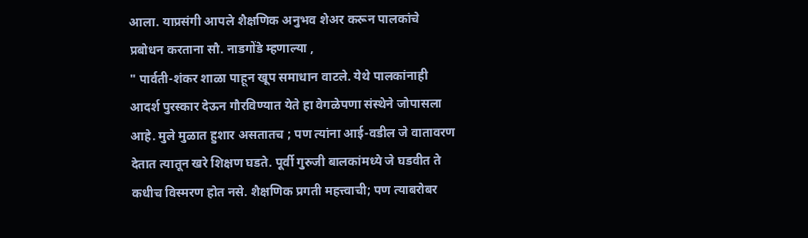आला. याप्रसंगी आपले शैक्षणिक अनुभव शेअर करून पालकांचे प्रबोधन करताना सौ. नाडगोंडे म्हणाल्या ,
" पार्वती-शंकर शाळा पाहून खूप समाधान वाटले. येथे पालकांनाही आदर्श पुरस्कार देऊन गौरविण्यात येते हा वेगळेपणा संस्थेने जोपासला आहे. मुले मुळात हुशार असतातच ; पण त्यांना आई-वडील जे वातावरण देतात त्यातून खरे शिक्षण घडते. पूर्वी गुरुजी बालकांमध्ये जे घडवीत ते कधीच विस्मरण होत नसे. शैक्षणिक प्रगती महत्त्वाची; पण त्याबरोबर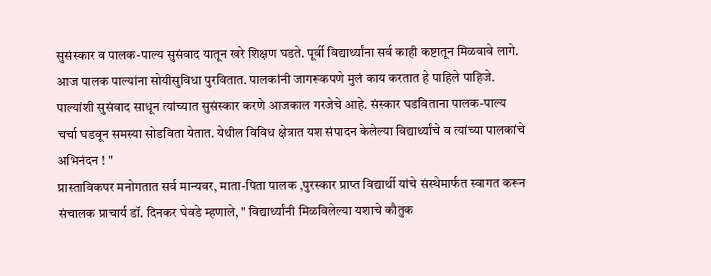सुसंस्कार व पालक-पाल्य सुसंवाद यातून खरे शिक्षण घडते. पूर्वी विद्यार्थ्यांना सर्व काही कष्टातून मिळवावे लागे. आज पालक पाल्यांना सोयीसुविधा पुरवितात. पालकांनी जागरूकपणे मुलं काय करतात हे पाहिले पाहिजे. पाल्यांशी सुसंवाद साधून त्यांच्यात सुसंस्कार करणे आजकाल गरजेचे आहे. संस्कार घडविताना पालक-पाल्य चर्चा घडवून समस्या सोडविता येतात. येथील विविध क्षेत्रात यश संपादन केलेल्या विद्यार्थ्यांचे व त्यांच्या पालकांचे अभिनंदन ! "
प्रास्ताविकपर मनोगतात सर्व मान्यवर, माता-पिता पालक ,पुरस्कार प्राप्त विद्यार्थी यांचे संस्थेमार्फत स्वागत करून संचालक प्राचार्य डॉ. दिनकर घेवडे म्हणाले, " विद्यार्थ्यांनी मिळविलेल्या यशाचे कौतुक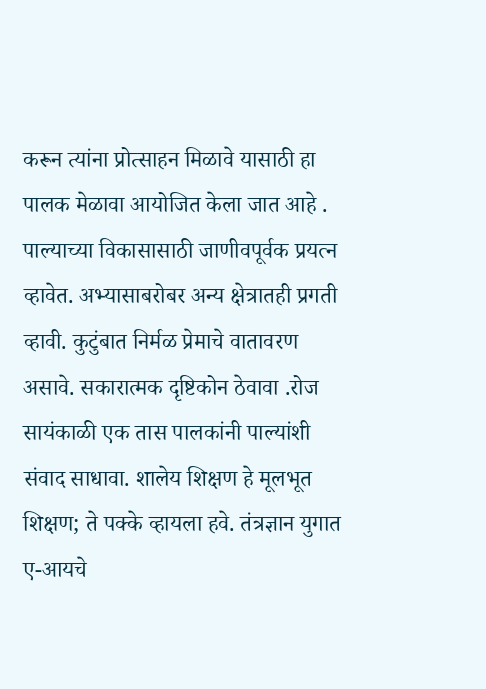करून त्यांना प्रोत्साहन मिळावे यासाठी हा पालक मेळावा आयोजित केला जात आहे . पाल्याच्या विकासासाठी जाणीवपूर्वक प्रयत्न व्हावेत. अभ्यासाबरोबर अन्य क्षेत्रातही प्रगती व्हावी. कुटुंबात निर्मळ प्रेमाचे वातावरण असावे. सकारात्मक दृष्टिकोन ठेवावा .रोज सायंकाळी एक तास पालकांनी पाल्यांशी संवाद साधावा. शालेय शिक्षण हे मूलभूत शिक्षण; ते पक्के व्हायला हवे. तंत्रज्ञान युगात ए-आयचे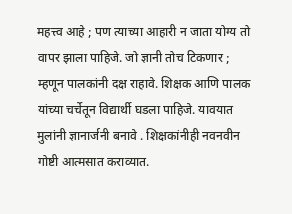महत्त्व आहे ; पण त्याच्या आहारी न जाता योग्य तो वापर झाला पाहिजे. जो ज्ञानी तोच टिकणार ; म्हणून पालकांनी दक्ष राहावे. शिक्षक आणि पालक यांच्या चर्चेतून विद्यार्थी घडला पाहिजे. यावयात मुलांनी ज्ञानार्जनी बनावे . शिक्षकांनीही नवनवीन गोष्टी आत्मसात कराव्यात.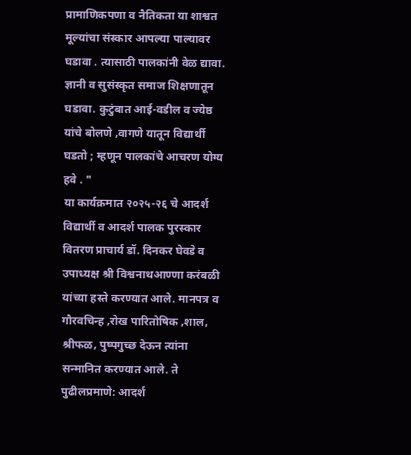प्रामाणिकपणा व नैतिकता या शाश्वत मूल्यांचा संस्कार आपल्या पाल्यावर घडावा . त्यासाठी पालकांनी वेळ द्यावा. ज्ञानी व सुसंस्कृत समाज शिक्षणातून घडावा. कुटुंबात आई-वडील व ज्येष्ठ यांचे बोलणे ,वागणे यातून विद्यार्थी घडतो ; म्हणून पालकांचे आचरण योग्य हवे . "
या कार्यक्रमात २०२५-२६ चे आदर्श विद्यार्थी व आदर्श पालक पुरस्कार वितरण प्राचार्य डॉ. दिनकर घेवडे व उपाध्यक्ष श्री विश्वनाथआण्णा करंबळी यांच्या हस्ते करण्यात आले‌. मानपत्र व गौरवचिन्ह ,रोख पारितोषिक ,शाल, श्रीफळ, पुष्पगुच्छ देऊन त्यांना सन्मानित करण्यात आले. ते पुढीलप्रमाणे: आदर्श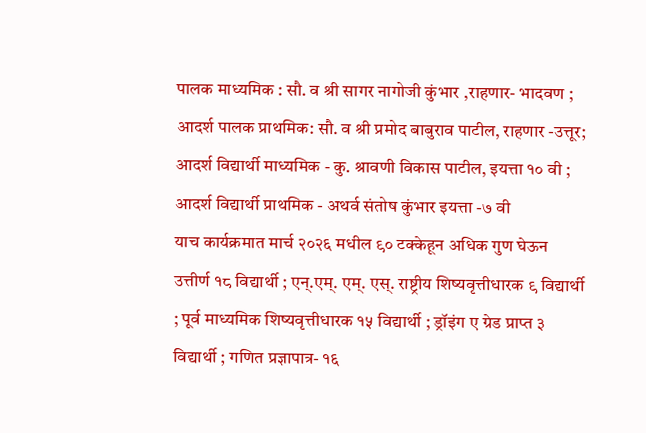पालक माध्यमिक : सौ. व श्री सागर नागोजी कुंभार ,राहणार- भादवण ; आदर्श पालक प्राथमिक: सौ. व श्री प्रमोद बाबुराव पाटील, राहणार -उत्तूर;
आदर्श विद्यार्थी माध्यमिक - कु. श्रावणी विकास पाटील, इयत्ता १० वी ; आदर्श विद्यार्थी प्राथमिक - अथर्व संतोष कुंभार इयत्ता -७ वी
याच कार्यक्रमात मार्च २०२६ मधील ९० टक्केहून अधिक गुण घेऊन उत्तीर्ण १८ विद्यार्थी ; एन्.एम्. एम्. एस्. राष्ट्रीय शिष्यवृत्तीधारक ९ विद्यार्थी ; पूर्व माध्यमिक शिष्यवृत्तीधारक १५ विद्यार्थी ; ड्रॉइंग ए ग्रेड प्राप्त ३ विद्यार्थी ; गणित प्रज्ञापात्र- १६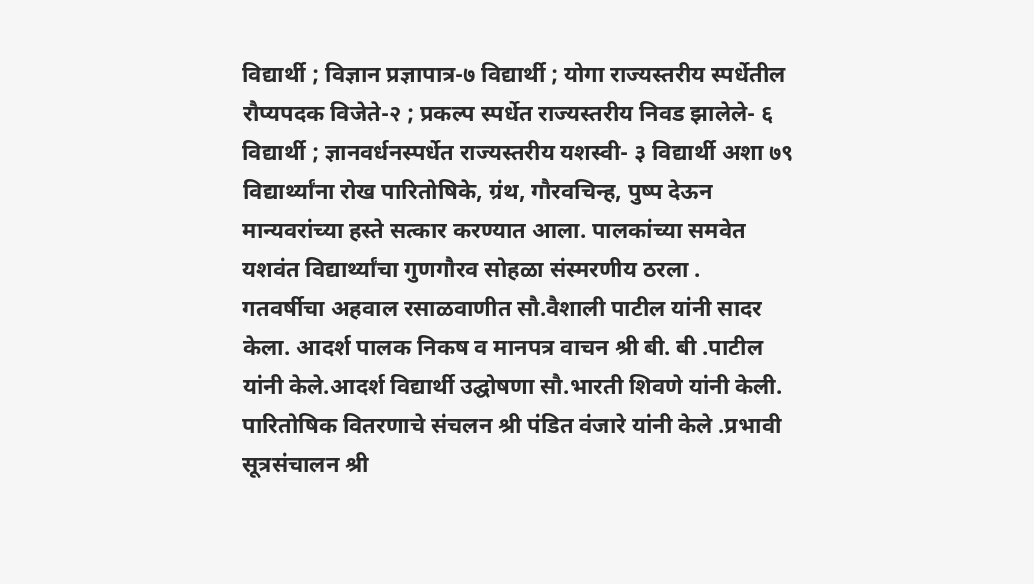विद्यार्थी ; विज्ञान प्रज्ञापात्र-७ विद्यार्थी ; योगा राज्यस्तरीय स्पर्धेतील रौप्यपदक विजेते-२ ; प्रकल्प स्पर्धेत राज्यस्तरीय निवड झालेले- ६ विद्यार्थी ; ज्ञानवर्धनस्पर्धेत राज्यस्तरीय यशस्वी- ३ विद्यार्थी अशा ७९ विद्यार्थ्यांना रोख पारितोषिके, ग्रंथ, गौरवचिन्ह, पुष्प देऊन मान्यवरांच्या हस्ते सत्कार करण्यात आला. पालकांच्या समवेत यशवंत विद्यार्थ्यांचा गुणगौरव सोहळा संस्मरणीय ठरला .
गतवर्षीचा अहवाल रसाळवाणीत सौ.वैशाली पाटील यांनी सादर केला. आदर्श पालक निकष व मानपत्र वाचन श्री बी‌. बी .पाटील यांनी केले.आदर्श विद्यार्थी उद्घोषणा सौ.भारती शिवणे यांनी केली. पारितोषिक वितरणाचे संचलन श्री पंडित वंजारे यांनी केले .प्रभावी सूत्रसंचालन श्री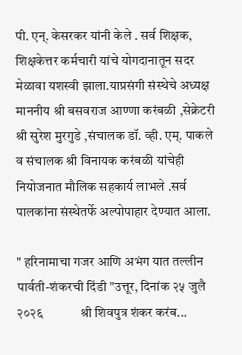पी. एन्. केसरकर यांनी केले . सर्व शिक्षक, शिक्षकेत्तर कर्मचारी यांचे योगदानातून सदर मेळावा यशस्वी झाला.याप्रसंगी संस्थेचे अध्यक्ष माननीय श्री बसवराज आण्णा करंबळी ,सेक्रेटरी श्री सुरेश मुरगुडे ,संचालक डॉ. व्ही. एम्. पाकले व संचालक श्री विनायक करंबळी यांचेही नियोजनात मौलिक सहकार्य लाभले .सर्व पालकांना संस्थेतर्फे अल्पोपाहार देण्यात आला‌.

" हरिनामाचा गजर आणि अभंग यात तल्लीन पार्वती-शंकरची दिंडी "उत्तूर, दिनांक २५ जुलै २०२६            श्री शिवपुत्र शंकर करंब...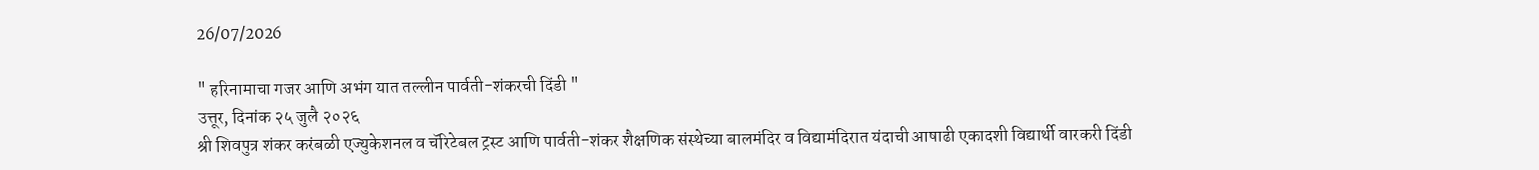26/07/2026

" हरिनामाचा गजर आणि अभंग यात तल्लीन पार्वती-शंकरची दिंडी "
उत्तूर, दिनांक २५ जुलै २०२६
श्री शिवपुत्र शंकर करंबळी एज्युकेशनल व चॅरिटेबल ट्रस्ट आणि पार्वती-शंकर शैक्षणिक संस्थेच्या बालमंदिर व विद्यामंदिरात यंदाची आषाढी एकादशी विद्यार्थी वारकरी दिंडी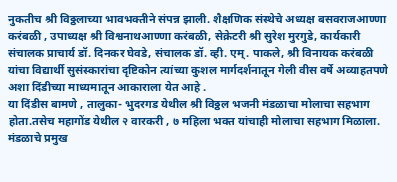नुकतीच श्री विठ्ठलाच्या भावभक्तीने संपन्न झाली. शैक्षणिक संस्थेचे अध्यक्ष बसवराजआण्णा करंबळी , उपाध्यक्ष श्री विश्वनाथआण्णा करंबळी, सेक्रेटरी श्री सुरेश मुरगुडे, कार्यकारी संचालक प्राचार्य डॉ. दिनकर घेवडे, संचालक डॉ. व्ही. एम्. पाकले, श्री विनायक करंबळी यांचा विद्यार्थी सुसंस्कारांचा दृष्टिकोन त्यांच्या कुशल मार्गदर्शनातून गेली वीस वर्षे अव्याहतपणे अशा दिंडीच्या माध्यमातून आकाराला येत आहे .
या दिंडीस बामणे , तालुका- भुदरगड येथील श्री विठ्ठल भजनी मंडळाचा मोलाचा सहभाग होता.तसेच महागोंड येथील २ वारकरी , ७ महिला भक्त यांचाही मोलाचा सहभाग मिळाला. मंडळाचे प्रमुख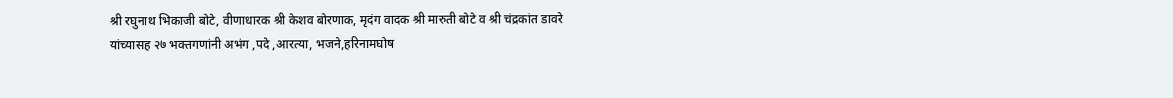श्री रघुनाथ भिकाजी बोटे, वीणाधारक श्री केशव बोरणाक, मृदंग वादक श्री मारुती बोटे व श्री चंद्रकांत डावरे यांच्यासह २७ भक्तगणांनी अभंग ,पदे ,आरत्या, भजने,हरिनामघोष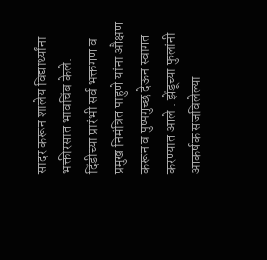सादर करून शालेय विद्यार्थ्यांना भक्तीरसात भावचिंब केले.
दिंडीच्या प्रारंभी सर्व भक्तगण व प्रमुख निमंत्रित पाहुणे यांना औक्षण करून व पुष्पगुच्छ देऊन स्वागत करण्यात आले . झेंडूच्या फुलांनी आकर्षक सजविलेल्या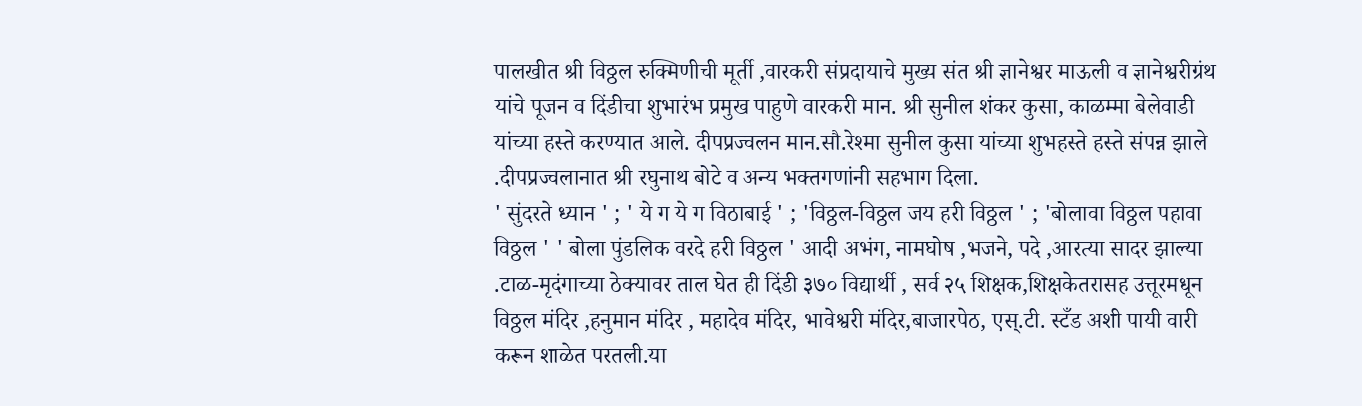पालखीत श्री विठ्ठल रुक्मिणीची मूर्ती ,वारकरी संप्रदायाचे मुख्य संत श्री ज्ञानेश्वर माऊली व ज्ञानेश्वरीग्रंथ यांचे पूजन व दिंडीचा शुभारंभ प्रमुख पाहुणे वारकरी मान. श्री सुनील शंकर कुसा, काळम्मा बेलेवाडी यांच्या हस्ते करण्यात आले. दीपप्रज्वलन मान.सौ.रेश्मा सुनील कुसा यांच्या शुभहस्ते हस्ते संपन्न झाले .दीपप्रज्वलानात श्री रघुनाथ बोटे व अन्य भक्तगणांनी सहभाग दिला.
' सुंदरते ध्यान ' ; ' ये ग ये ग विठाबाई ' ; 'विठ्ठल-विठ्ठल जय हरी विठ्ठल ' ; 'बोलावा विठ्ठल पहावा विठ्ठल ' ' बोला पुंडलिक वरदे हरी विठ्ठल ' आदी अभंग, नामघोष ,भजने, पदे ,आरत्या सादर झाल्या .टाळ-मृदंगाच्या ठेक्यावर ताल घेत ही दिंडी ३७० विद्यार्थी , सर्व २५ शिक्षक,शिक्षकेतरासह उत्तूरमधून विठ्ठल मंदिर ,हनुमान मंदिर , महादेव मंदिर, भावेश्वरी मंदिर,बाजारपेठ, एस्.टी. स्टँड अशी पायी वारी करून शाळेत परतली.या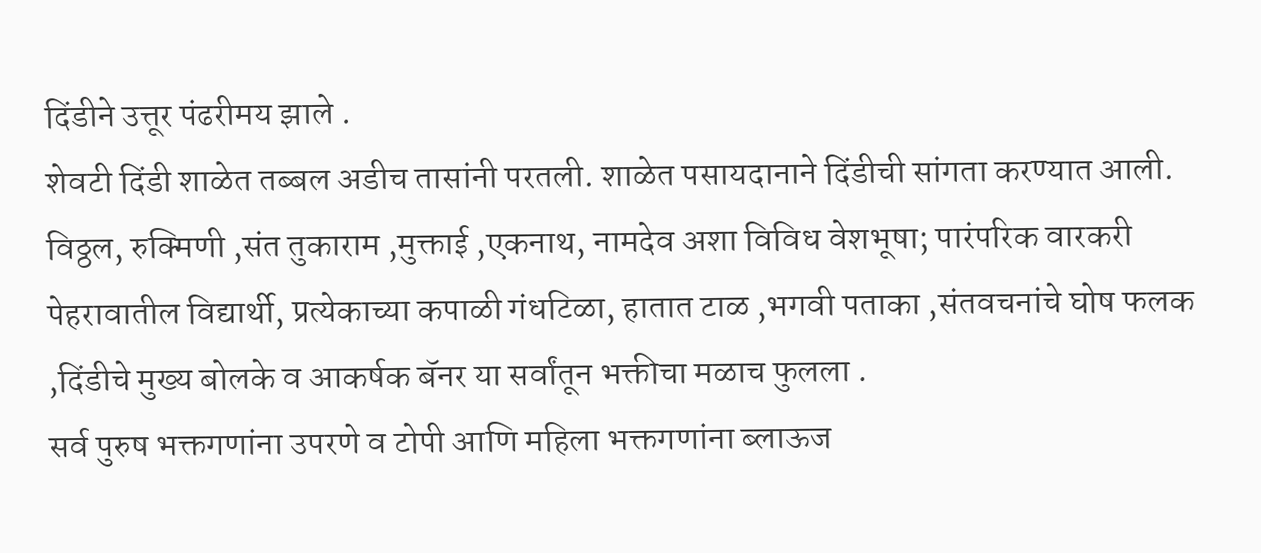दिंडीने उत्तूर पंढरीमय झाले .
शेवटी दिंडी शाळेत तब्बल अडीच तासांनी परतली. शाळेत पसायदानाने दिंडीची सांगता करण्यात आली. विठ्ठल, रुक्मिणी ,संत तुकाराम ,मुक्ताई ,एकनाथ, नामदेव अशा विविध वेशभूषा; पारंपरिक वारकरी पेहरावातील विद्यार्थी, प्रत्येकाच्या कपाळी गंधटिळा, हातात टाळ ,भगवी पताका ,संतवचनांचे घोष फलक ,दिंडीचे मुख्य बोलके व आकर्षक बॅनर या सर्वांतून भक्तीचा मळाच फुलला .
सर्व पुरुष भक्तगणांना उपरणे व टोपी आणि महिला भक्तगणांना ब्लाऊज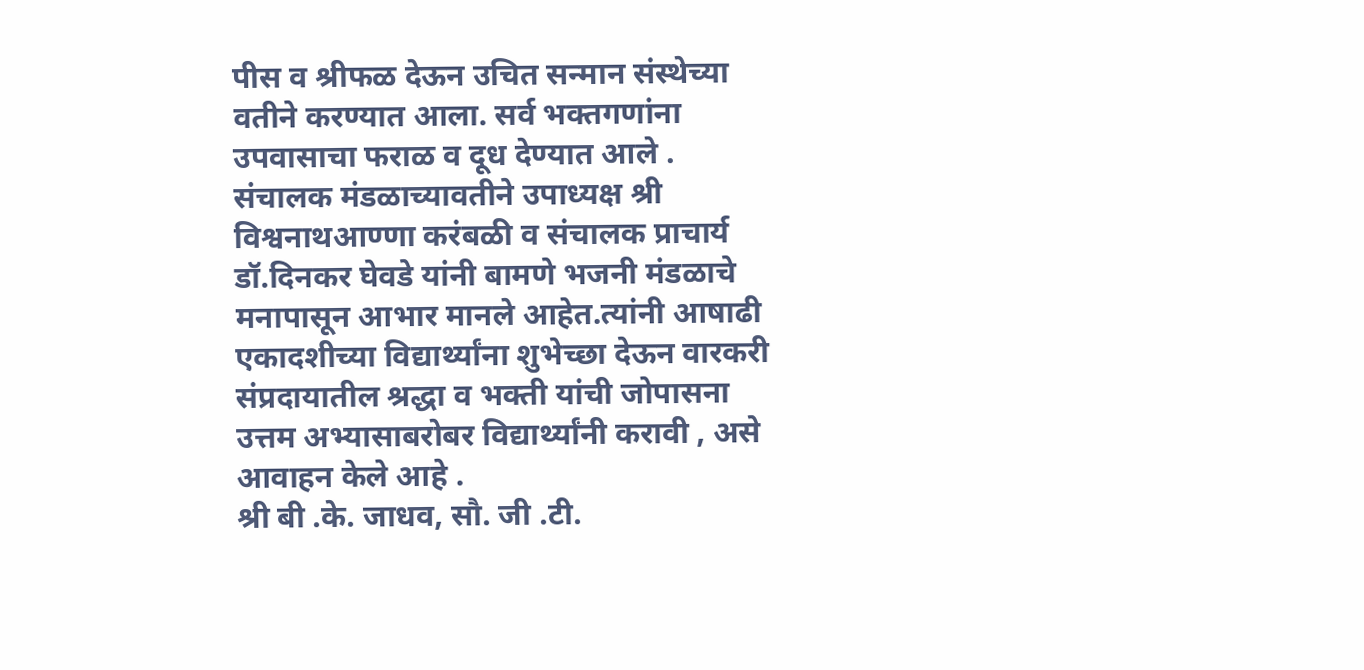पीस व श्रीफळ देऊन उचित सन्मान संस्थेच्या वतीने करण्यात आला. सर्व भक्तगणांना उपवासाचा फराळ व दूध देण्यात आले .
संचालक मंडळाच्यावतीने उपाध्यक्ष श्री विश्वनाथआण्णा करंबळी व संचालक प्राचार्य डॉ.दिनकर घेवडे यांनी बामणे भजनी मंडळाचे मनापासून आभार मानले आहेत.त्यांनी आषाढी एकादशीच्या विद्यार्थ्यांना शुभेच्छा देऊन वारकरी संप्रदायातील श्रद्धा व भक्ती यांची जोपासना उत्तम अभ्यासाबरोबर विद्यार्थ्यांनी करावी , असे आवाहन केले आहे ‌.
श्री बी .के. जाधव, सौ. जी .टी.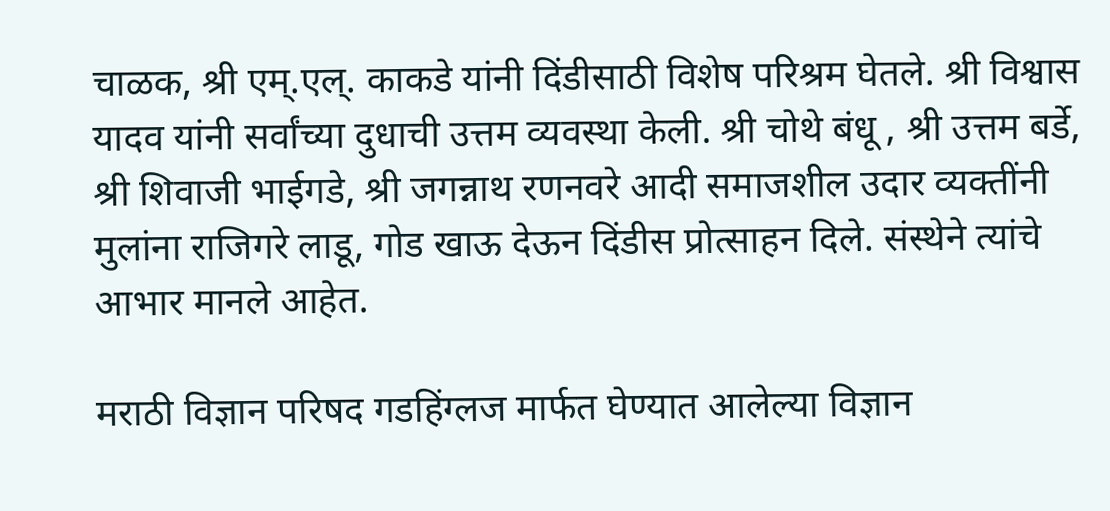चाळक, श्री एम्.एल्. काकडे यांनी दिंडीसाठी विशेष परिश्रम घेतले. श्री विश्वास यादव यांनी सर्वांच्या दुधाची उत्तम व्यवस्था केली. श्री चोथे बंधू , श्री उत्तम बर्डे, श्री शिवाजी भाईगडे, श्री जगन्नाथ रणनवरे आदी समाजशील उदार व्यक्तींनी मुलांना राजिगरे लाडू, गोड खाऊ देऊन दिंडीस प्रोत्साहन दिले. संस्थेने त्यांचे आभार मानले आहेत.

मराठी विज्ञान परिषद गडहिंग्लज मार्फत घेण्यात आलेल्या विज्ञान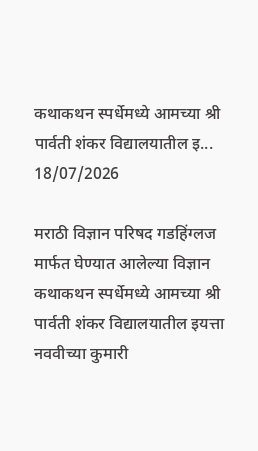कथाकथन स्पर्धेमध्ये आमच्या श्री पार्वती शंकर विद्यालयातील इ...
18/07/2026

मराठी विज्ञान परिषद गडहिंग्लज मार्फत घेण्यात आलेल्या विज्ञान कथाकथन स्पर्धेमध्ये आमच्या श्री पार्वती शंकर विद्यालयातील इयत्ता नववीच्या कुमारी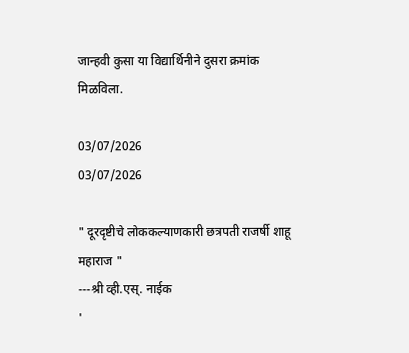जान्हवी कुसा या विद्यार्थिनीने दुसरा क्रमांक मिळविला.

03/07/2026
03/07/2026

" दूरदृष्टीचे लोककल्याणकारी छत्रपती राजर्षी शाहू महाराज "
---श्री व्ही.एस्. नाईक
'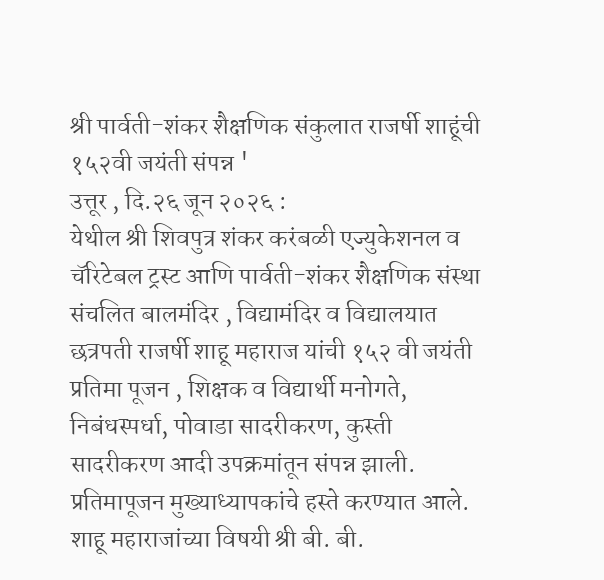श्री पार्वती-शंकर शैक्षणिक संकुलात राजर्षी शाहूंची १५२वी जयंती संपन्न '
उत्तूर , दि.२६ जून २०२६ :
येथील श्री शिवपुत्र शंकर करंबळी एज्युकेशनल व चॅरिटेबल ट्रस्ट आणि पार्वती-शंकर शैक्षणिक संस्था संचलित बालमंदिर , विद्यामंदिर व विद्यालयात छत्रपती राजर्षी शाहू महाराज यांची १५२ वी जयंती प्रतिमा पूजन , शिक्षक व विद्यार्थी मनोगते, निबंधस्पर्धा, पोवाडा सादरीकरण, कुस्ती सादरीकरण आदी उपक्रमांतून संपन्न झाली.
प्रतिमापूजन मुख्याध्यापकांचे हस्ते करण्यात आले. शाहू महाराजांच्या विषयी श्री बी. बी.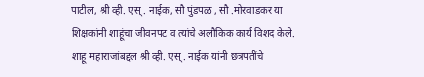पाटील, श्री व्ही‌. एस्. नाईक, सौ पुंडपळ , सौ .मोरवाडकर या शिक्षकांनी शाहूंचा जीवनपट व त्यांचे अलौकिक कार्य विशद केले. शाहू महाराजांबद्दल श्री व्ही. एस्. नाईक यांनी छत्रपतींचे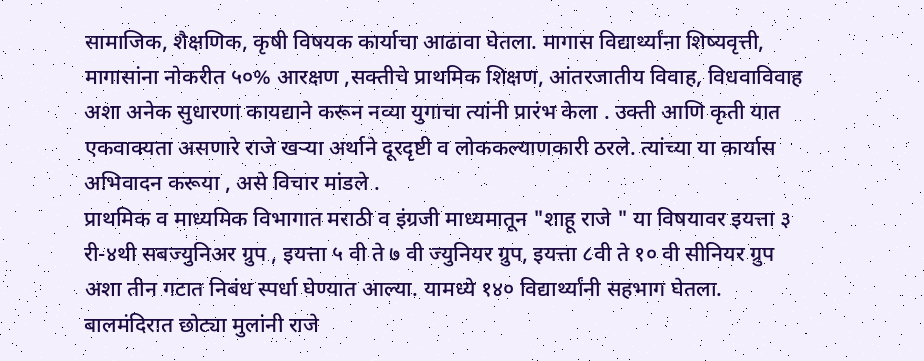सामाजिक, शैक्षणिक, कृषी विषयक कार्याचा आढावा घेतला. मागास विद्यार्थ्यांना शिष्यवृत्ती, मागासांना नोकरीत ५०% आरक्षण ,सक्तीचे प्राथमिक शिक्षण, आंतरजातीय विवाह, विधवाविवाह अशा अनेक सुधारणा कायद्याने करून नव्या युगाचा त्यांनी प्रारंभ केला . उक्ती आणि कृती यात एकवाक्यता असणारे राजे खऱ्या अर्थाने दूरदृष्टी व लोककल्याणकारी ठरले. त्यांच्या या कार्यास अभिवादन करूया , असे विचार मांडले .
प्राथमिक व माध्यमिक विभागात मराठी व इंग्रजी माध्यमातून "शाहू राजे " या विषयावर इयत्ता ३ री-४थी सबज्युनिअर ग्रुप , इयत्ता ५ वी ते ७ वी ज्युनियर ग्रुप, इयत्ता ८वी ते १० वी सीनियर ग्रुप अशा तीन गटात निबंध स्पर्धा घेण्यात आल्या. यामध्ये १४० विद्यार्थ्यांनी सहभाग घेतला. बालमंदिरात छोट्या मुलांनी राजे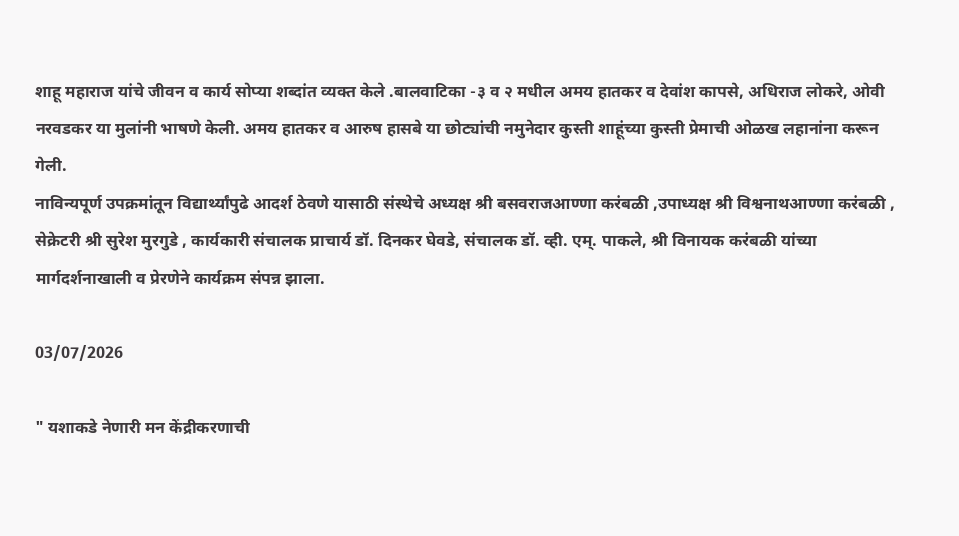शाहू महाराज यांचे जीवन व कार्य सोप्या शब्दांत व्यक्त केले .बालवाटिका -३ व २ मधील अमय हातकर व देवांश कापसे, अधिराज लोकरे, ओवी नरवडकर या मुलांनी भाषणे केली. अमय हातकर व आरुष हासबे या छोट्यांची नमुनेदार कुस्ती शाहूंच्या कुस्ती प्रेमाची ओळख लहानांना करून गेली.
नाविन्यपूर्ण उपक्रमांतून विद्यार्थ्यांपुढे आदर्श ठेवणे यासाठी संस्थेचे अध्यक्ष श्री बसवराजआण्णा करंबळी ,उपाध्यक्ष श्री विश्वनाथआण्णा करंबळी , सेक्रेटरी श्री सुरेश मुरगुडे , कार्यकारी संचालक प्राचार्य डॉ. दिनकर घेवडे, संचालक डॉ. व्ही. एम्. पाकले, श्री विनायक करंबळी यांच्या मार्गदर्शनाखाली व प्रेरणेने कार्यक्रम संपन्न झाला.

03/07/2026

" यशाकडे नेणारी मन केंद्रीकरणाची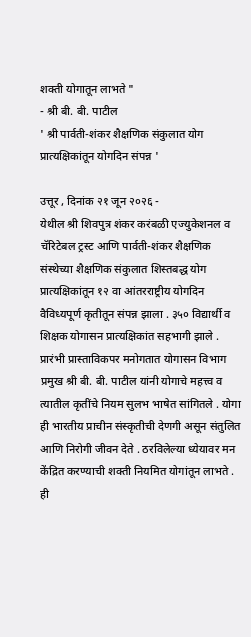शक्ती योगातून लाभते "
- श्री बी. बी. पाटील
' श्री पार्वती-शंकर शैक्षणिक संकुलात योग प्रात्यक्षिकांतून योगदिन संपन्न '

उत्तूर , दिनांक २१ जून २०२६ -
येथील श्री शिवपुत्र शंकर करंबळी एज्युकेशनल व चॅरिटेबल ट्रस्ट आणि पार्वती-शंकर शैक्षणिक संस्थेच्या शैक्षणिक संकुलात शिस्तबद्ध योग प्रात्यक्षिकांतून १२ वा आंतरराष्ट्रीय योगदिन वैविध्यपूर्ण कृतीतून संपन्न झाला . ३५० विद्यार्थी व शिक्षक योगासन प्रात्यक्षिकांत सहभागी झाले .
प्रारंभी प्रास्ताविकपर मनोगतात योगासन विभाग प्रमुख श्री बी. बी. पाटील यांनी योगाचे महत्त्व व त्यातील कृतींचे नियम सुलभ भाषेत सांगितले . योगा ही भारतीय प्राचीन संस्कृतीची देणगी असून संतुलित आणि निरोगी जीवन देते . ठरविलेल्या ध्येयावर मन केंद्रित करण्याची शक्ती नियमित योगांतून लाभते . ही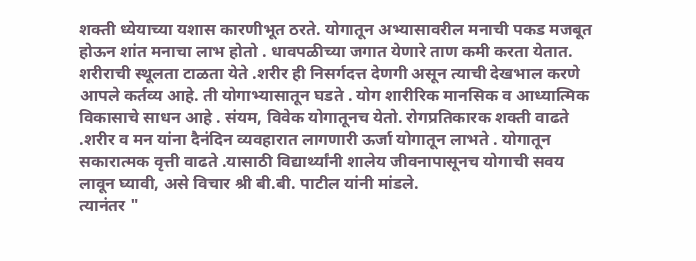शक्ती ध्येयाच्या यशास कारणीभूत ठरते. योगातून अभ्यासावरील मनाची पकड मजबूत होऊन शांत मनाचा लाभ होतो . धावपळीच्या जगात येणारे ताण कमी करता येतात. शरीराची स्थूलता टाळता येते .शरीर ही निसर्गदत्त देणगी असून त्याची देखभाल करणे आपले कर्तव्य आहे. ती योगाभ्यासातून घडते . योग शारीरिक मानसिक व आध्यात्मिक विकासाचे साधन आहे . संयम, विवेक योगातूनच येतो. रोगप्रतिकारक शक्ती वाढते .शरीर व मन यांना दैनंदिन व्यवहारात लागणारी ऊर्जा योगातून लाभते . योगातून सकारात्मक वृत्ती वाढते .यासाठी विद्यार्थ्यांनी शालेय जीवनापासूनच योगाची सवय लावून घ्यावी, असे विचार श्री बी.बी. पाटील यांनी मांडले.
त्यानंतर "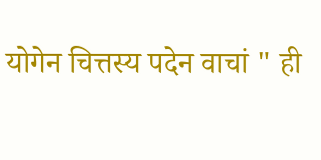योगेन चित्तस्य पदेन वाचां " ही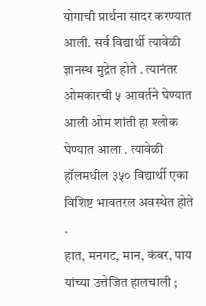योगाची प्रार्थना सादर करण्यात आली. सर्व विद्यार्थी त्यावेळी ज्ञानस्थ मुद्रेत होते . त्यानंतर ओमकारची ५ आवर्तने घेण्यात आली ओम शांती हा श्लोक घेण्यात आला . त्यावेळी हॉलमधील ३५० विद्यार्थी एका विशिष्ट भावतरल अवस्थेत होते .
हात, मनगट, मान, कंबर, पाय यांच्या उत्तेजित हालचाली ;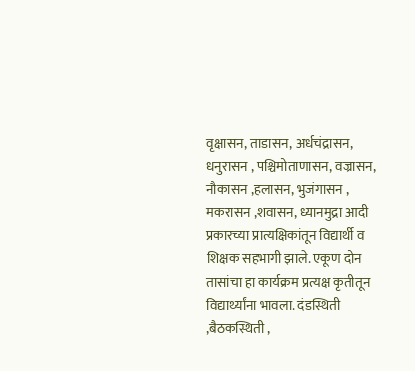वृक्षासन, ताडासन, अर्धचंद्रासन, धनुरासन , पश्चिमोताणासन, वज्रासन, नौकासन ,हलासन, भुजंगासन , मकरासन ,शवासन, ध्यानमुद्रा आदी प्रकारच्या प्रात्यक्षिकांतून विद्यार्थी व शिक्षक सहभागी झाले. एकूण दोन तासांचा हा कार्यक्रम प्रत्यक्ष कृतीतून विद्यार्थ्यांना भावला. दंडस्थिती ,बैठकस्थिती ,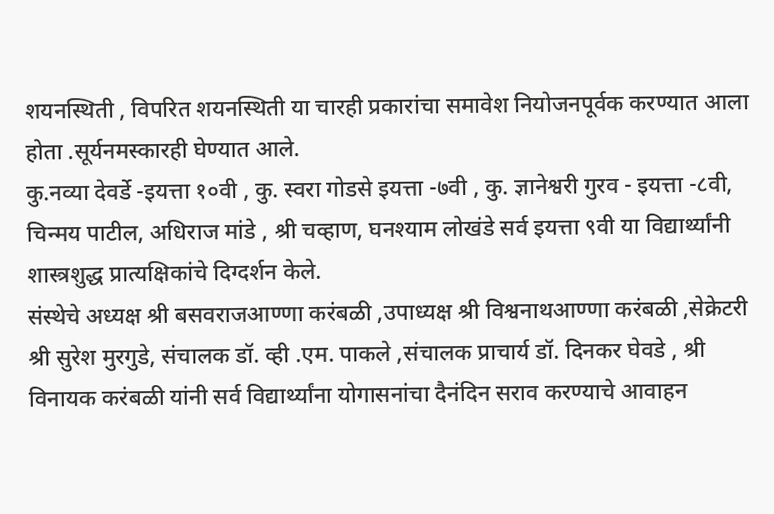शयनस्थिती , विपरित शयनस्थिती या चारही प्रकारांचा समावेश नियोजनपूर्वक करण्यात आला होता .सूर्यनमस्कारही घेण्यात आले.
कु.नव्या देवर्डे -इयत्ता १०वी , कु. स्वरा गोडसे इयत्ता -७वी , कु. ज्ञानेश्वरी गुरव - इयत्ता -८वी, चिन्मय पाटील, अधिराज मांडे , श्री चव्हाण, घनश्याम लोखंडे सर्व इयत्ता ९वी या विद्यार्थ्यांनी शास्त्रशुद्ध प्रात्यक्षिकांचे दिग्दर्शन केले.
संस्थेचे अध्यक्ष श्री बसवराजआण्णा करंबळी ,उपाध्यक्ष श्री विश्वनाथआण्णा करंबळी ,सेक्रेटरी श्री सुरेश मुरगुडे, संचालक डॉ. व्ही .एम. पाकले ,संचालक प्राचार्य डॉ. दिनकर घेवडे , श्री विनायक करंबळी यांनी सर्व विद्यार्थ्यांना योगासनांचा दैनंदिन सराव करण्याचे आवाहन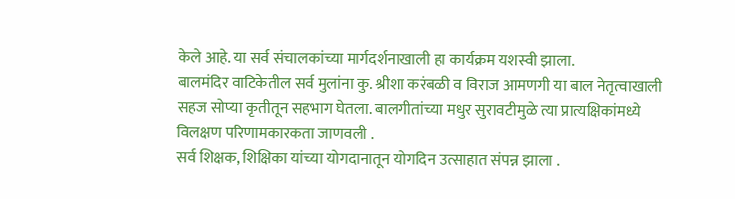केले आहे. या सर्व संचालकांच्या मार्गदर्शनाखाली हा कार्यक्रम यशस्वी झाला.
बालमंदिर वाटिकेतील सर्व मुलांना कु. श्रीशा करंबळी व विराज आमणगी या बाल नेतृत्वाखाली सहज सोप्या कृतीतून सहभाग घेतला. बालगीतांच्या मधुर सुरावटीमुळे त्या प्रात्यक्षिकांमध्ये विलक्षण परिणामकारकता जाणवली .
सर्व शिक्षक, शिक्षिका यांच्या योगदानातून योगदिन उत्साहात संपन्न झाला .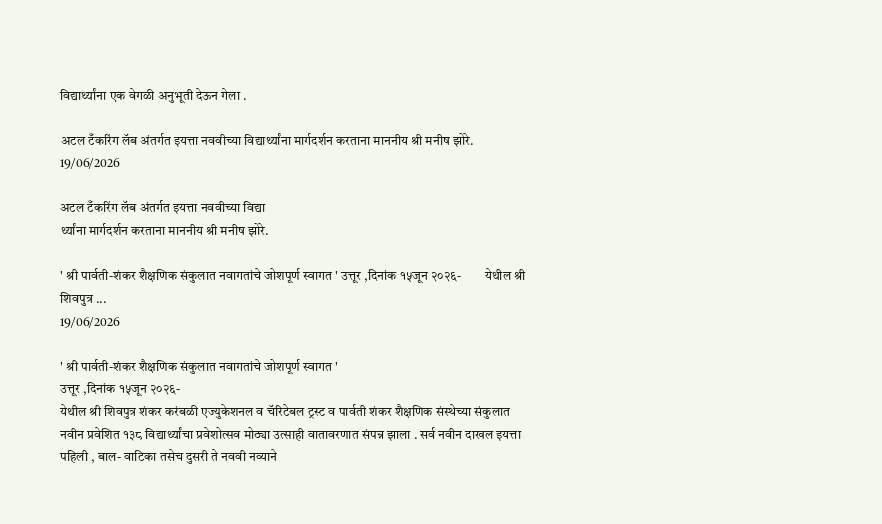विद्यार्थ्यांना एक वेगळी अनुभूती देऊन गेला .

अटल टँकरिंग लॅब अंतर्गत इयत्ता नववीच्या विद्यार्थ्यांना मार्गदर्शन करताना माननीय श्री मनीष झोरे.
19/06/2026

अटल टँकरिंग लॅब अंतर्गत इयत्ता नववीच्या विद्या
र्थ्यांना मार्गदर्शन करताना माननीय श्री मनीष झोरे.

' श्री पार्वती-शंकर शैक्षणिक संकुलात नवागतांचे जोशपूर्ण स्वागत ' उत्तूर ,दिनांक १५जून २०२६-         येथील श्री शिवपुत्र ...
19/06/2026

' श्री पार्वती-शंकर शैक्षणिक संकुलात नवागतांचे जोशपूर्ण स्वागत '
उत्तूर ,दिनांक १५जून २०२६-
येथील श्री शिवपुत्र शंकर करंबळी एज्युकेशनल व चॅरिटेबल ट्रस्ट व पार्वती शंकर शैक्षणिक संस्थेच्या संकुलात नवीन प्रवेशित १३८ विद्यार्थ्यांचा प्रवेशोत्सव मोठ्या उत्साही वातावरणात संपन्न झाला . सर्व नवीन दाखल इयत्ता पहिली , बाल- वाटिका तसेच दुसरी ते नववी नव्याने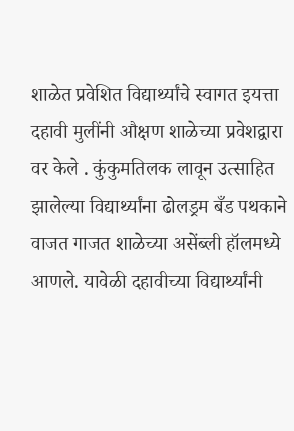शाळेत प्रवेशित विद्यार्थ्यांचे स्वागत इयत्ता दहावी मुलींनी औक्षण शाळेच्या प्रवेशद्वारा वर केले . कुंकुमतिलक लावून उत्साहित झालेल्या विद्यार्थ्यांना ढोलड्रम बँड पथकाने वाजत गाजत शाळेच्या असेंब्ली हॉलमध्ये आणले. यावेळी दहावीच्या विद्यार्थ्यांनी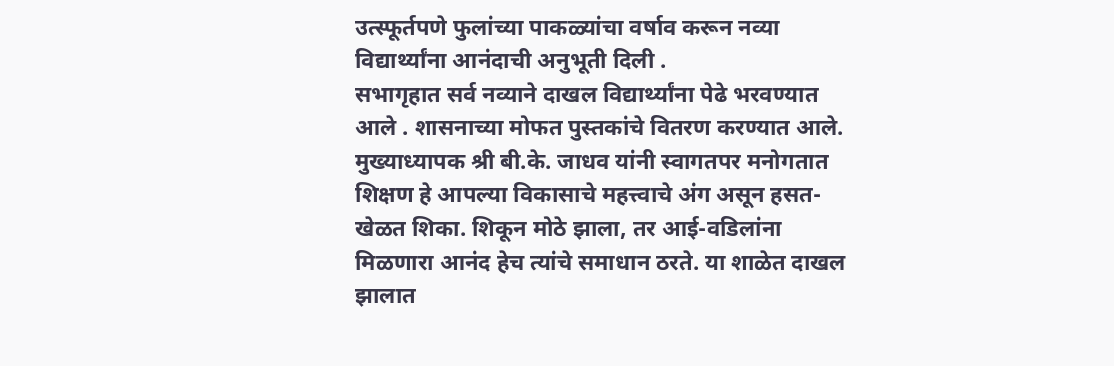उत्स्फूर्तपणे फुलांच्या पाकळ्यांचा वर्षाव करून नव्या विद्यार्थ्यांना आनंदाची अनुभूती दिली .
सभागृहात सर्व नव्याने दाखल विद्यार्थ्यांना पेढे भरवण्यात आले . शासनाच्या मोफत पुस्तकांचे वितरण करण्यात आले. मुख्याध्यापक श्री बी.के. जाधव यांनी स्वागतपर मनोगतात शिक्षण हे आपल्या विकासाचे महत्त्वाचे अंग असून हसत-खेळत शिका. शिकून मोठे झाला, तर आई-वडिलांना मिळणारा आनंद हेच त्यांचे समाधान ठरते. या शाळेत दाखल झालात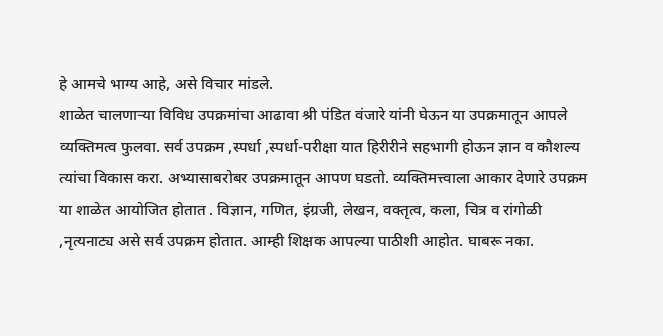हे आमचे भाग्य आहे, असे विचार मांडले.
शाळेत चालणाऱ्या विविध उपक्रमांचा आढावा श्री पंडित वंजारे यांनी घेऊन या उपक्रमातून आपले व्यक्तिमत्व फुलवा. सर्व उपक्रम ,स्पर्धा ,स्पर्धा-परीक्षा यात हिरीरीने सहभागी होऊन ज्ञान व कौशल्य त्यांचा विकास करा. अभ्यासाबरोबर उपक्रमातून आपण घडतो. व्यक्तिमत्त्वाला आकार देणारे उपक्रम या शाळेत आयोजित होतात . विज्ञान, गणित, इंग्रजी, लेखन, वक्तृत्व, कला, चित्र व रांगोळी ,नृत्यनाट्य असे सर्व उपक्रम होतात. आम्ही शिक्षक आपल्या पाठीशी आहोत. घाबरू नका.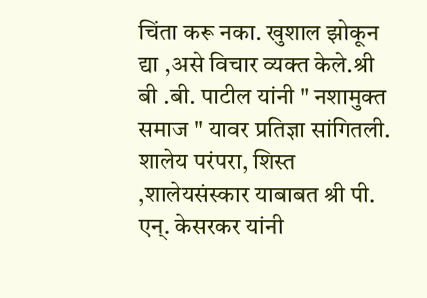चिंता करू नका. खुशाल झोकून द्या ,असे विचार व्यक्त केले.श्री बी .बी. पाटील यांनी " नशामुक्त समाज " यावर प्रतिज्ञा सांगितली.
शालेय परंपरा, शिस्त ,शालेयसंस्कार याबाबत श्री पी. एन्. केसरकर यांनी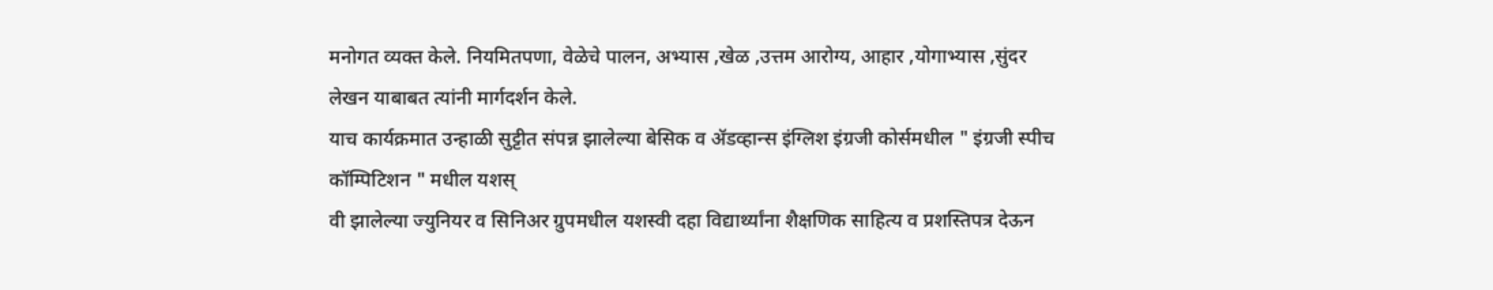मनोगत व्यक्त केले. नियमितपणा, वेळेचे पालन, अभ्यास ,खेळ ,उत्तम आरोग्य, आहार ,योगाभ्यास ,सुंदर लेखन याबाबत त्यांनी मार्गदर्शन केले.
याच कार्यक्रमात उन्हाळी सुट्टीत संपन्न झालेल्या बेसिक व ॲडव्हान्स इंग्लिश इंग्रजी कोर्समधील " इंग्रजी स्पीच कॉम्पिटिशन " मधील यशस्
वी झालेल्या ज्युनियर व सिनिअर ग्रुपमधील यशस्वी दहा विद्यार्थ्यांना शैक्षणिक साहित्य व प्रशस्तिपत्र देऊन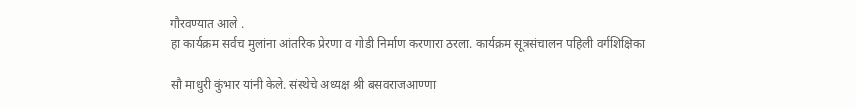गौरवण्यात आले .
हा कार्यक्रम सर्वच मुलांना आंतरिक प्रेरणा व गोडी निर्माण करणारा ठरला. कार्यक्रम सूत्रसंचालन पहिली वर्गशिक्षिका

सौ माधुरी कुंभार यांनी केले. संस्थेचे अध्यक्ष श्री बसवराजआण्णा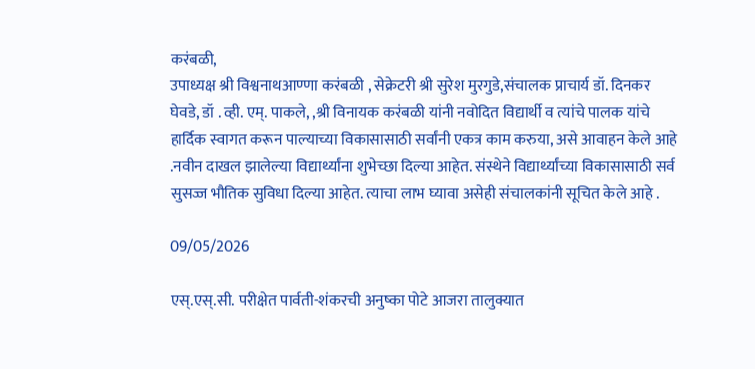करंबळी,
उपाध्यक्ष श्री विश्वनाथआण्णा करंबळी , सेक्रेटरी श्री सुरेश मुरगुडे,संचालक प्राचार्य डॉ. दिनकर घेवडे, डॉ . व्ही. एम्. पाकले, ,श्री विनायक करंबळी यांनी नवोदित विद्यार्थी व त्यांचे पालक यांचे हार्दिक स्वागत करून पाल्याच्या विकासासाठी सर्वांनी एकत्र काम करुया, असे आवाहन केले आहे .नवीन दाखल झालेल्या विद्यार्थ्यांना शुभेच्छा दिल्या आहेत. संस्थेने विद्यार्थ्यांच्या विकासासाठी सर्व सुसज्ज भौतिक सुविधा दिल्या आहेत. त्याचा लाभ घ्यावा असेही संचालकांनी सूचित केले आहे .

09/05/2026

एस्.एस्.सी. परीक्षेत पार्वती-शंकरची अनुष्का पोटे आजरा तालुक्यात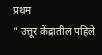प्रथम
" उत्तूर केंद्रातील पहिले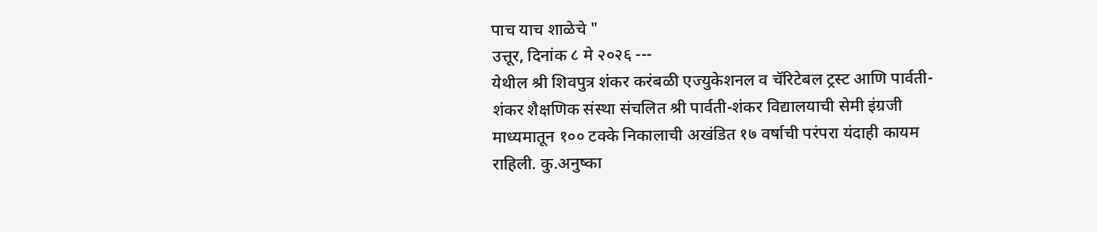पाच याच शाळेचे "
उत्तूर, दिनांक ८ मे २०२६ ---
येथील श्री शिवपुत्र शंकर करंबळी एज्युकेशनल व चॅरिटेबल ट्रस्ट आणि पार्वती-शंकर शैक्षणिक संस्था संचलित श्री पार्वती-शंकर विद्यालयाची सेमी इंग्रजी माध्यमातून १०० टक्के निकालाची अखंडित १७ वर्षाची परंपरा यंदाही कायम राहिली. कु.अनुष्का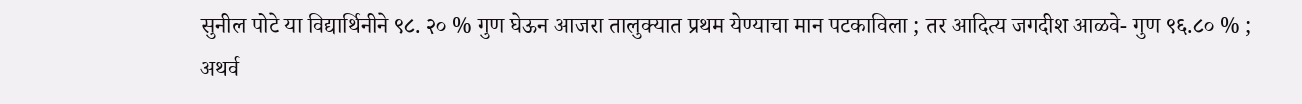सुनील पोटे या विद्यार्थिनीने ९८. २० % गुण घेऊन आजरा तालुक्यात प्रथम येण्याचा मान पटकाविला ; तर आदित्य जगदीश आळवे- गुण ९६.८० % ; अथर्व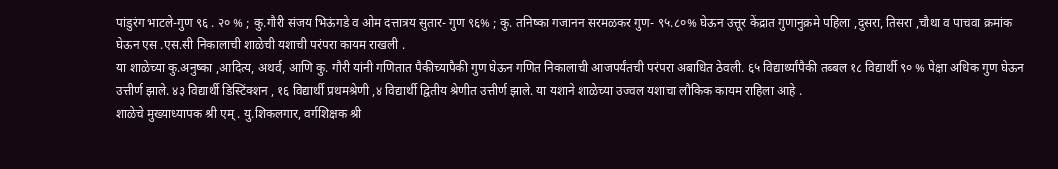पांडुरंग भाटले-गुण ९६ . २० % ; कु.गौरी संजय भिऊंगडे व ओम दत्तात्रय सुतार- गुण ९६% ; कु. तनिष्का गजानन सरमळकर गुण- ९५.८०% घेऊन उत्तूर केंद्रात गुणानुक्रमे पहिला ,दुसरा, तिसरा ,चौथा व पाचवा क्रमांक घेऊन एस .एस.सी निकालाची शाळेची यशाची परंपरा कायम राखली .
या शाळेच्या कु.अनुष्का ,आदित्य, अथर्व, आणि कु. गौरी यांनी गणितात पैकीच्यापैकी गुण घेऊन गणित निकालाची आजपर्यंतची परंपरा अबाधित ठेवली. ६५ विद्यार्थ्यांपैकी तब्बल १८ विद्यार्थी ९० % पेक्षा अधिक गुण घेऊन उत्तीर्ण झाले. ४३ विद्यार्थी डिस्टिंक्शन , १६ विद्यार्थी प्रथमश्रेणी ,४ विद्यार्थी द्वितीय श्रेणीत उत्तीर्ण झाले. या यशाने शाळेच्या उज्वल यशाचा लौकिक कायम राहिला आहे .
शाळेचे मुख्याध्यापक श्री एम् . यु.शिकलगार, वर्गशिक्षक श्री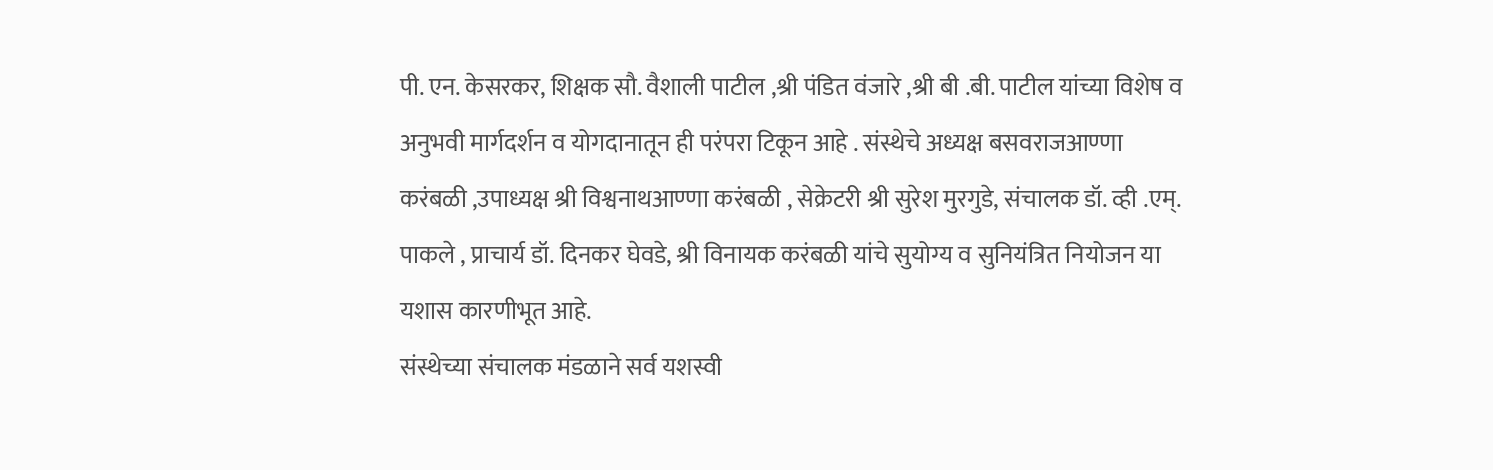पी. एन. केसरकर, शिक्षक सौ. वैशाली पाटील ,श्री पंडित वंजारे ,श्री बी .बी. पाटील यांच्या विशेष व अनुभवी मार्गदर्शन व योगदानातून ही परंपरा टिकून आहे . संस्थेचे अध्यक्ष बसवराजआण्णा करंबळी ,उपाध्यक्ष श्री विश्वनाथआण्णा करंबळी , सेक्रेटरी श्री सुरेश मुरगुडे, संचालक डॉ. व्ही .एम्. पाकले , प्राचार्य डॉ. दिनकर घेवडे, श्री विनायक करंबळी यांचे सुयोग्य व सुनियंत्रित नियोजन या यशास कारणीभूत आहे.
संस्थेच्या संचालक मंडळाने सर्व यशस्वी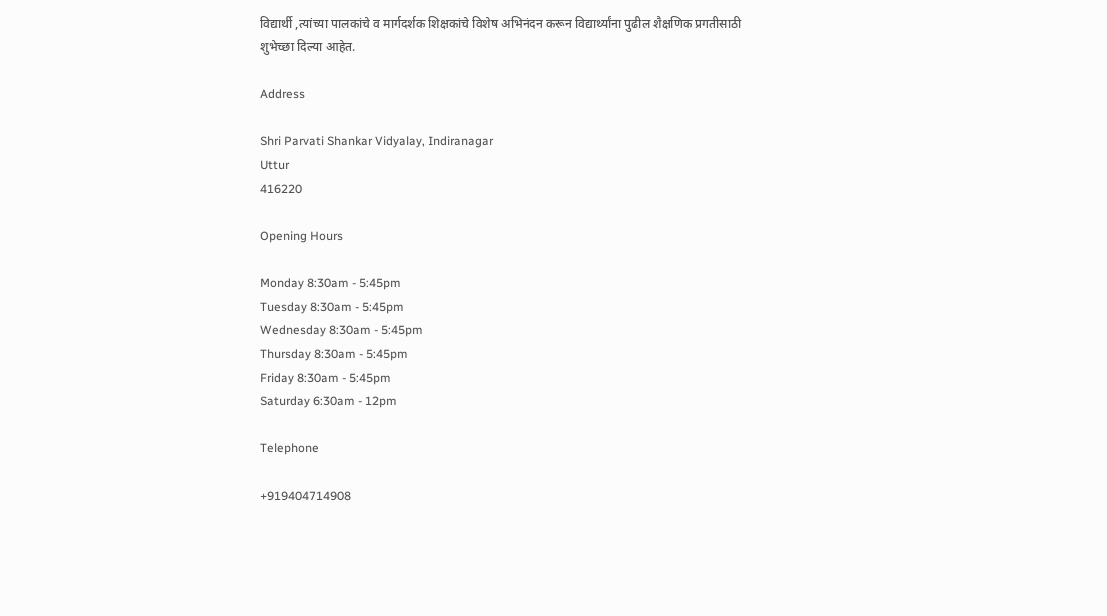विद्यार्थी ,त्यांच्या पालकांचे व मार्गदर्शक शिक्षकांचे विशेष अभिनंदन करून विद्यार्थ्यांना पुढील शैक्षणिक प्रगतीसाठी शुभेच्छा दिल्या आहेत.

Address

Shri Parvati Shankar Vidyalay, Indiranagar
Uttur
416220

Opening Hours

Monday 8:30am - 5:45pm
Tuesday 8:30am - 5:45pm
Wednesday 8:30am - 5:45pm
Thursday 8:30am - 5:45pm
Friday 8:30am - 5:45pm
Saturday 6:30am - 12pm

Telephone

+919404714908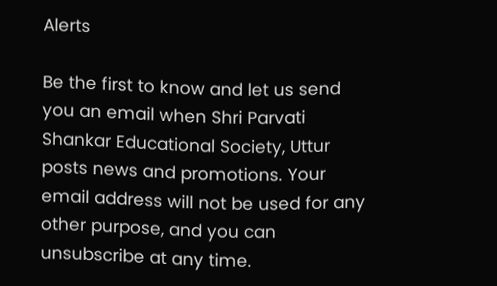Alerts

Be the first to know and let us send you an email when Shri Parvati Shankar Educational Society, Uttur posts news and promotions. Your email address will not be used for any other purpose, and you can unsubscribe at any time.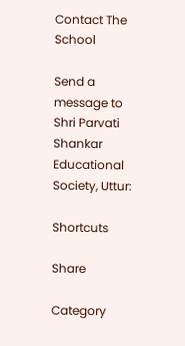Contact The School

Send a message to Shri Parvati Shankar Educational Society, Uttur:

Shortcuts

Share

Category